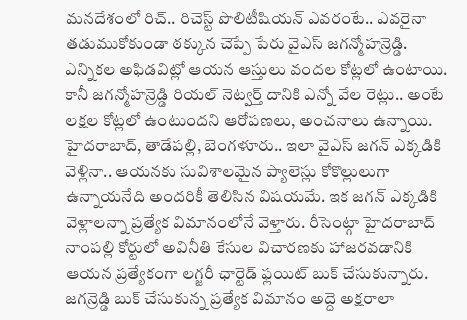మనదేశంలో రిచ్.. రిచెస్ట్ పొలిటీషియన్ ఎవరంటే.. ఎవరైనా తడుముకోకుండా ఠక్కున చెప్పే పేరు వైఎస్ జగన్మోహన్రెడ్డి. ఎన్నికల అఫిడవిట్లో ఆయన ఆస్తులు వందల కోట్లలో ఉంటాయి. కానీ జగన్మోహన్రెడ్డి రియల్ నెట్వర్త్ దానికి ఎన్నో వేల రెట్లు.. అంటే లక్షల కోట్లలో ఉంటుందని ఆరోపణలు, అంచనాలు ఉన్నాయి. హైదరాబాద్, తాడేపల్లి, బెంగళూరు.. ఇలా వైఎస్ జగన్ ఎక్కడికి వెళ్లినా.. ఆయనకు సువిశాలమైన ప్యాలెస్లు కోకొల్లులుగా ఉన్నాయనేది అందరికీ తెలిసిన విషయమే. ఇక జగన్ ఎక్కడికి వెళ్లాలన్నా ప్రత్యేక విమానంలోనే వెళ్తారు. రీసెంట్గా హైదరాబాద్ నాంపల్లి కోర్టులో అవినీతి కేసుల విచారణకు హాజరవడానికి ఆయన ప్రత్యేకంగా లగ్జరీ ఛార్టెడ్ ఫ్లయిట్ బుక్ చేసుకున్నారు.
జగన్రెడ్డి బుక్ చేసుకున్న ప్రత్యేక విమానం అద్దె అక్షరాలా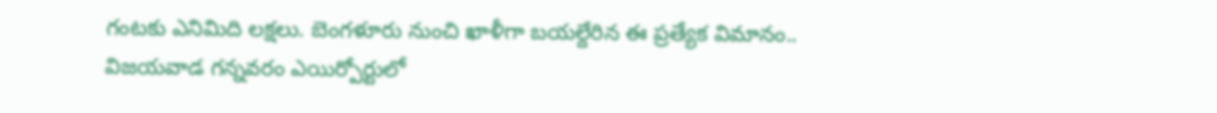గంటకు ఎనిమిది లక్షలు. బెంగళూరు నుంచి ఖాళీగా బయల్దేరిన ఈ ప్రత్యేక విమానం.. విజయవాడ గన్నవరం ఎయిర్పోర్టులో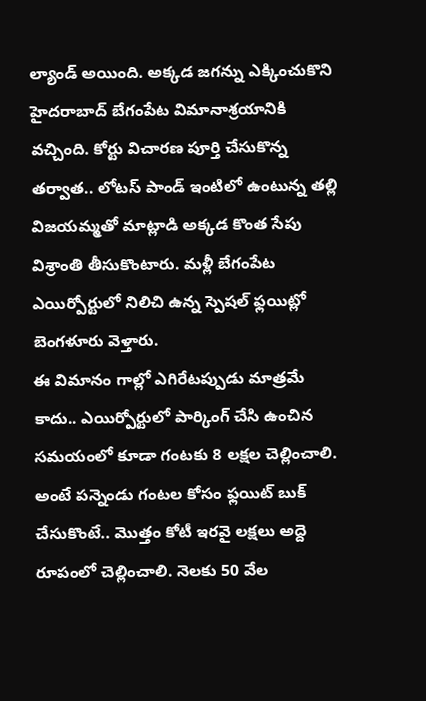ల్యాండ్ అయింది. అక్కడ జగన్ను ఎక్కించుకొని హైదరాబాద్ బేగంపేట విమానాశ్రయానికి వచ్చింది. కోర్టు విచారణ పూర్తి చేసుకొన్న తర్వాత.. లోటస్ పాండ్ ఇంటిలో ఉంటున్న తల్లి విజయమ్మతో మాట్లాడి అక్కడ కొంత సేపు విశ్రాంతి తీసుకొంటారు. మళ్లీ బేగంపేట ఎయిర్పోర్టులో నిలిచి ఉన్న స్పెషల్ ఫ్లయిట్లో బెంగళూరు వెళ్తారు.
ఈ విమానం గాల్లో ఎగిరేటప్పుడు మాత్రమే కాదు.. ఎయిర్పోర్టులో పార్కింగ్ చేసి ఉంచిన సమయంలో కూడా గంటకు 8 లక్షల చెల్లించాలి. అంటే పన్నెండు గంటల కోసం ఫ్లయిట్ బుక్ చేసుకొంటే.. మొత్తం కోటీ ఇరవై లక్షలు అద్దె రూపంలో చెల్లించాలి. నెలకు 50 వేల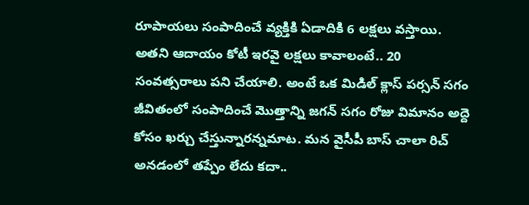రూపాయలు సంపాదించే వ్యక్తికి ఏడాదికి 6 లక్షలు వస్తాయి. అతని ఆదాయం కోటీ ఇరవై లక్షలు కావాలంటే.. 20 సంవత్సరాలు పని చేయాలి. అంటే ఒక మిడిల్ క్లాస్ పర్సన్ సగం జీవితంలో సంపాదించే మొత్తాన్ని జగన్ సగం రోజు విమానం అద్దె కోసం ఖర్చు చేస్తున్నారన్నమాట. మన వైసీపీ బాస్ చాలా రిచ్ అనడంలో తప్పేం లేదు కదా..